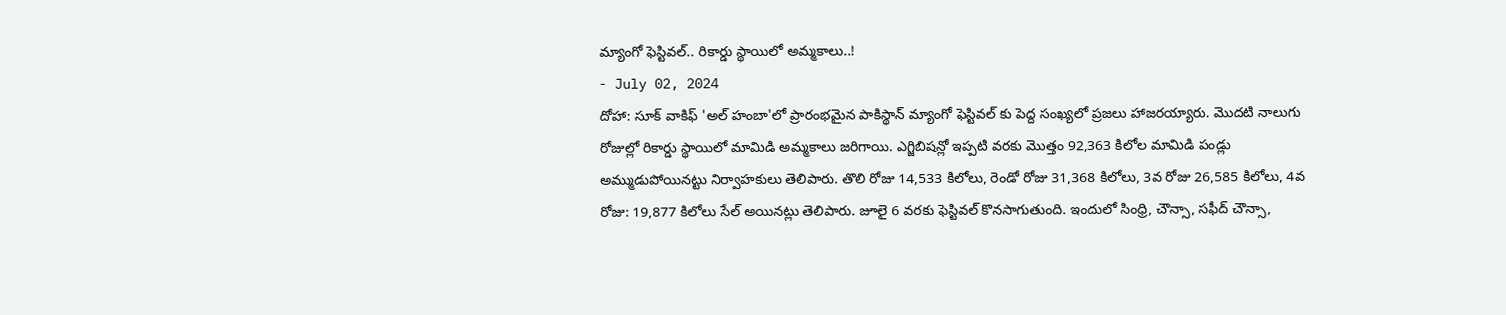మ్యాంగో ఫెస్టివల్.. రికార్డు స్థాయిలో అమ్మకాలు..!
- July 02, 2024
దోహా: సూక్ వాకిఫ్ 'అల్ హంబా'లో ప్రారంభమైన పాకిస్థాన్ మ్యాంగో ఫెస్టివల్ కు పెద్ద సంఖ్యలో ప్రజలు హాజరయ్యారు. మొదటి నాలుగు రోజుల్లో రికార్డు స్థాయిలో మామిడి అమ్మకాలు జరిగాయి. ఎగ్జిబిషన్లో ఇప్పటి వరకు మొత్తం 92,363 కిలోల మామిడి పండ్లు అమ్ముడుపోయినట్టు నిర్వాహకులు తెలిపారు. తొలి రోజు 14,533 కిలోలు, రెండో రోజు 31,368 కిలోలు, 3వ రోజు 26,585 కిలోలు, 4వ రోజు: 19,877 కిలోలు సేల్ అయినట్లు తెలిపారు. జూలై 6 వరకు ఫెస్టివల్ కొనసాగుతుంది. ఇందులో సింధ్రి, చౌన్సా, సఫీద్ చౌన్సా,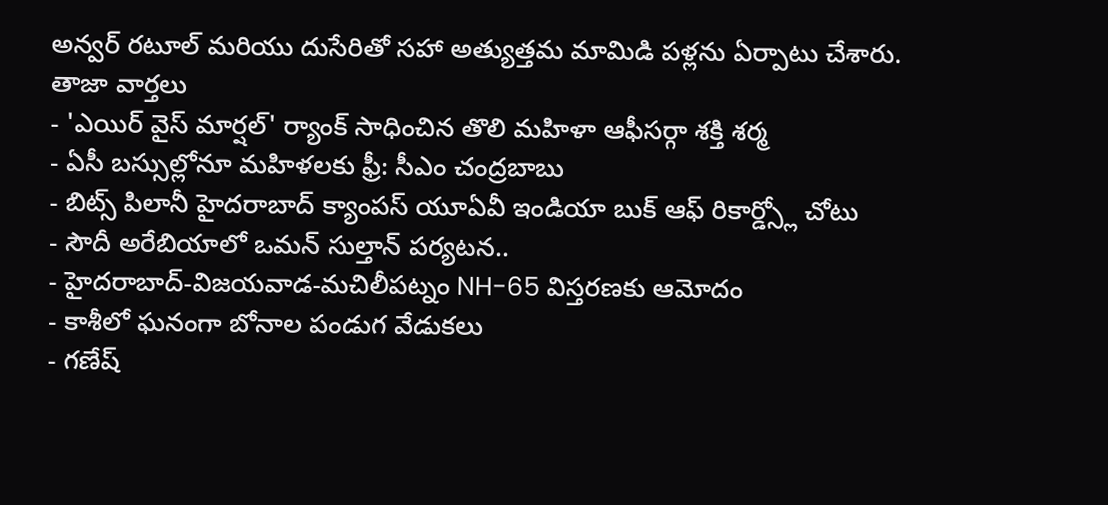అన్వర్ రటూల్ మరియు దుసేరితో సహా అత్యుత్తమ మామిడి పళ్లను ఏర్పాటు చేశారు.
తాజా వార్తలు
- 'ఎయిర్ వైస్ మార్షల్' ర్యాంక్ సాధించిన తొలి మహిళా ఆఫీసర్గా శక్తి శర్మ
- ఏసీ బస్సుల్లోనూ మహిళలకు ఫ్రీ: సీఎం చంద్రబాబు
- బిట్స్ పిలానీ హైదరాబాద్ క్యాంపస్ యూఏవీ ఇండియా బుక్ ఆఫ్ రికార్డ్స్లో చోటు
- సౌదీ అరేబియాలో ఒమన్ సుల్తాన్ పర్యటన..
- హైదరాబాద్-విజయవాడ-మచిలీపట్నం NH-65 విస్తరణకు ఆమోదం
- కాశీలో ఘనంగా బోనాల పండుగ వేడుకలు
- గణేష్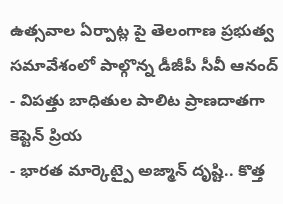ఉత్సవాల ఏర్పాట్ల పై తెలంగాణ ప్రభుత్వ సమావేశంలో పాల్గొన్న డీజీపీ సీవీ ఆనంద్
- విపత్తు బాధితుల పాలిట ప్రాణదాతగా కెప్టెన్ ప్రియ
- భారత మార్కెట్పై అజ్మాన్ దృష్టి.. కొత్త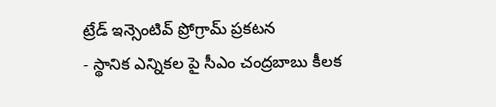ట్రేడ్ ఇన్సెంటివ్ ప్రోగ్రామ్ ప్రకటన
- స్థానిక ఎన్నికల పై సీఎం చంద్రబాబు కీలక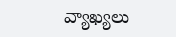వ్యాఖ్యలు